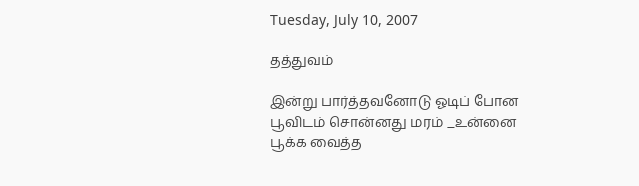Tuesday, July 10, 2007

தத்துவம்

இன்று பார்த்தவனோடு ஓடிப் போன
பூவிடம் சொன்னது மரம் _உன்னை
பூக்க வைத்த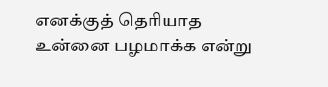எனக்குத் தெரியாத
உன்னை பழமாக்க என்று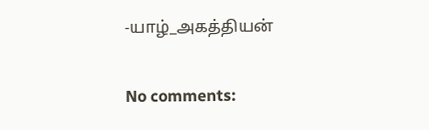-யாழ்_அகத்தியன்

No comments: